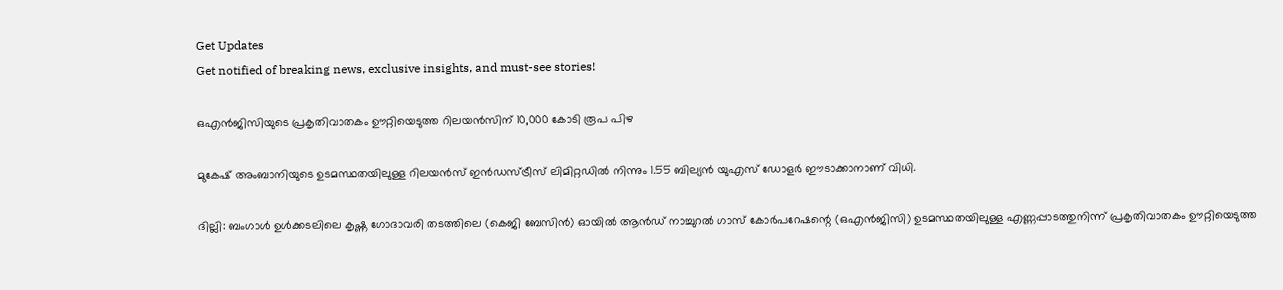Get Updates
Get notified of breaking news, exclusive insights, and must-see stories!

ഒഎന്‍ജിസിയുടെ പ്രകൃതിവാതകം ഊറ്റിയെടുത്ത റിലയന്‍സിന് 10,000 കോടി രൂപ പിഴ

മുകേഷ് അംബാനിയുടെ ഉടമസ്ഥതയിലുള്ള റിലയന്‍സ് ഇന്‍ഡസ്ട്രീസ് ലിമിറ്റഡില്‍ നിന്നും 1.55 ബില്യന്‍ യുഎസ് ഡോളര്‍ ഈടാക്കാനാണ് വിധി.

ദില്ലി: ബംഗാള്‍ ഉള്‍ക്കടലിലെ കൃഷ്ണ ഗോദാവരി തടത്തിലെ (കെജി ബേസിന്‍) ഓയില്‍ ആന്‍ഡ് നാച്ചുറല്‍ ഗാസ് കോര്‍പറേഷന്റെ (ഒഎന്‍ജിസി) ഉടമസ്ഥതയിലുള്ള എണ്ണപ്പാടത്തുനിന്ന് പ്രകൃതിവാതകം ഊറ്റിയെടുത്ത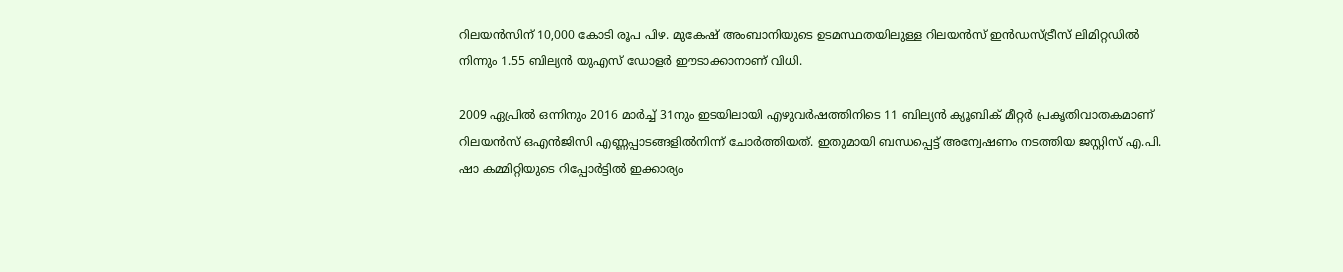റിലയന്‍സിന് 10,000 കോടി രൂപ പിഴ. മുകേഷ് അംബാനിയുടെ ഉടമസ്ഥതയിലുള്ള റിലയന്‍സ് ഇന്‍ഡസ്ട്രീസ് ലിമിറ്റഡില്‍ നിന്നും 1.55 ബില്യന്‍ യുഎസ് ഡോളര്‍ ഈടാക്കാനാണ് വിധി.

2009 ഏപ്രില്‍ ഒന്നിനും 2016 മാര്‍ച്ച് 31നും ഇടയിലായി എഴുവര്‍ഷത്തിനിടെ 11 ബില്യന്‍ ക്യൂബിക് മീറ്റര്‍ പ്രകൃതിവാതകമാണ് റിലയന്‍സ് ഒഎന്‍ജിസി എണ്ണപ്പാടങ്ങളില്‍നിന്ന് ചോര്‍ത്തിയത്. ഇതുമായി ബന്ധപ്പെട്ട് അന്വേഷണം നടത്തിയ ജസ്റ്റിസ് എ.പി. ഷാ കമ്മിറ്റിയുടെ റിപ്പോര്‍ട്ടില്‍ ഇക്കാര്യം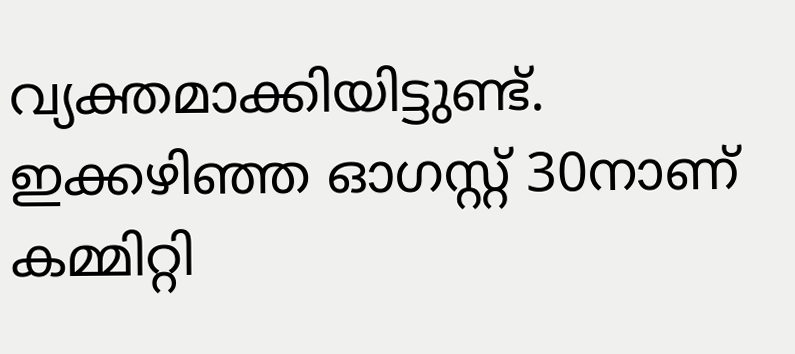വ്യക്തമാക്കിയിട്ടുണ്ട്. ഇക്കഴിഞ്ഞ ഓഗസ്റ്റ് 30നാണ് കമ്മിറ്റി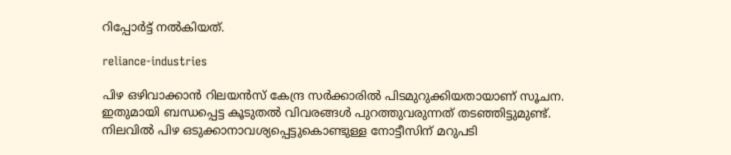റിപ്പോര്‍ട്ട് നല്‍കിയത്.

reliance-industries

പിഴ ഒഴിവാക്കാന്‍ റിലയന്‍സ് കേന്ദ്ര സര്‍ക്കാരില്‍ പിടമുറുക്കിയതായാണ് സൂചന. ഇതുമായി ബന്ധപ്പെട്ട കൂടുതല്‍ വിവരങ്ങള്‍ പുറത്തുവരുന്നത് തടഞ്ഞിട്ടുമുണ്ട്. നിലവില്‍ പിഴ ഒടുക്കാനാവശ്യപ്പെട്ടുകൊണ്ടുള്ള നോട്ടീസിന് മറുപടി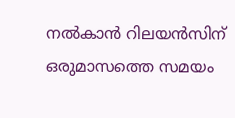നല്‍കാന്‍ റിലയന്‍സിന് ഒരുമാസത്തെ സമയം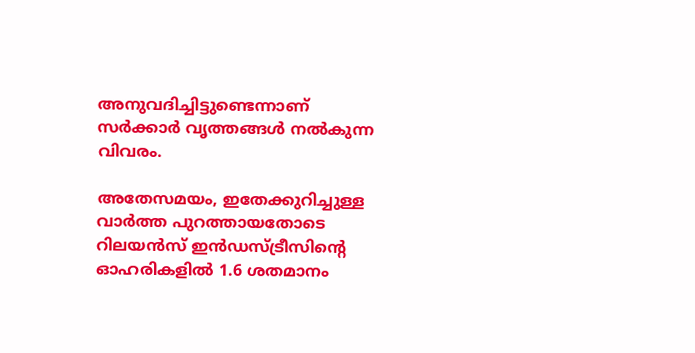അനുവദിച്ചിട്ടുണ്ടെന്നാണ് സര്‍ക്കാര്‍ വൃത്തങ്ങള്‍ നല്‍കുന്ന വിവരം.

അതേസമയം, ഇതേക്കുറിച്ചുള്ള വാര്‍ത്ത പുറത്തായതോടെ റിലയന്‍സ് ഇന്‍ഡസ്ട്രീസിന്റെ ഓഹരികളില്‍ 1.6 ശതമാനം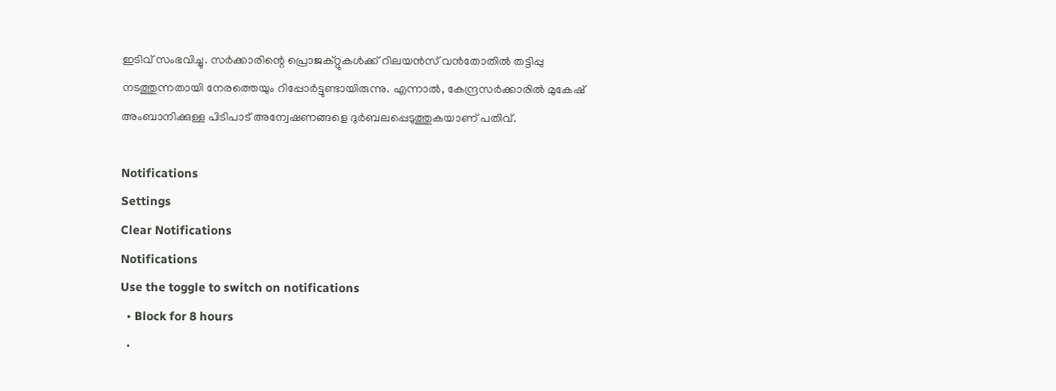ഇടിവ് സംഭവിച്ചു. സര്‍ക്കാരിന്റെ പ്രൊജക്റ്റുകള്‍ക്ക് റിലയന്‍സ് വന്‍തോതില്‍ തട്ടിപ്പു നടത്തുന്നതായി നേരത്തെയും റിപ്പോര്‍ട്ടുണ്ടായിരുന്നു. എന്നാല്‍, കേന്ദ്രസര്‍ക്കാരില്‍ മുകേഷ് അംബാനിക്കുള്ള പിടിപാട് അന്വേഷണങ്ങളെ ദുര്‍ബലപ്പെടുത്തുകയാണ് പതിവ്.

Notifications
Settings
Clear Notifications
Notifications
Use the toggle to switch on notifications
  • Block for 8 hours
  •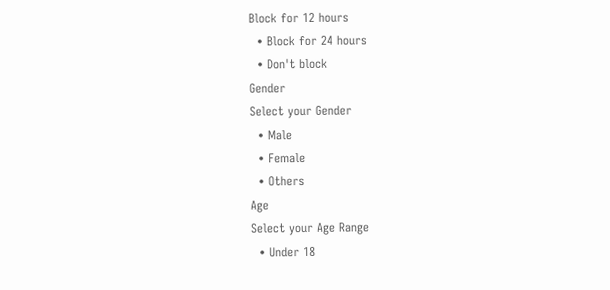Block for 12 hours
  • Block for 24 hours
  • Don't block
Gender
Select your Gender
  • Male
  • Female
  • Others
Age
Select your Age Range
  • Under 18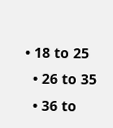• 18 to 25
  • 26 to 35
  • 36 to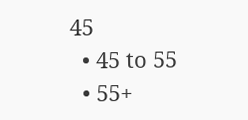45
  • 45 to 55
  • 55+